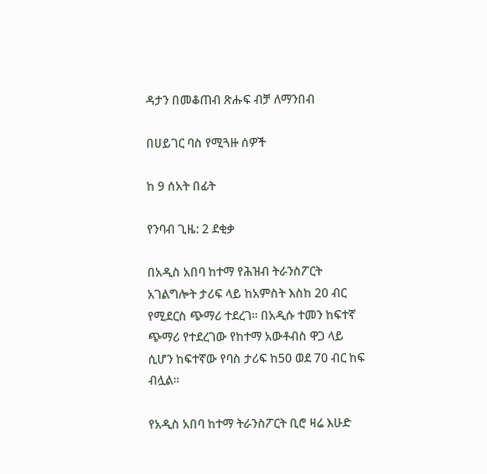ዳታን በመቆጠብ ጽሑፍ ብቻ ለማንበብ

በሀይገር ባስ የሚጓዙ ሰዎች

ከ 9 ሰአት በፊት

የንባብ ጊዜ: 2 ደቂቃ

በአዲስ አበባ ከተማ የሕዝብ ትራንስፖርት አገልግሎት ታሪፍ ላይ ከአምስት እስከ 20 ብር የሚደርስ ጭማሪ ተደረገ። በአዲሱ ተመን ከፍተኛ ጭማሪ የተደረገው የከተማ አውቶብስ ዋጋ ላይ ሲሆን ከፍተኛው የባስ ታሪፍ ከ50 ወደ 70 ብር ከፍ ብሏል።

የአዲስ አበባ ከተማ ትራንስፖርት ቢሮ ዛሬ እሁድ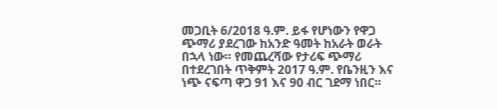መጋቢት 6/2018 ዓ.ም. ይፋ የሆነውን የዋጋ ጭማሪ ያደረገው ከአንድ ዓመት ከአራት ወራት በኋላ ነው። የመጨረሻው የታሪፍ ጭማሪ በተደረገበት ጥቅምት 2017 ዓ.ም. የቤንዚን እና ነጭ ናፍጣ ዋጋ 91 እና 90 ብር ገደማ ነበር።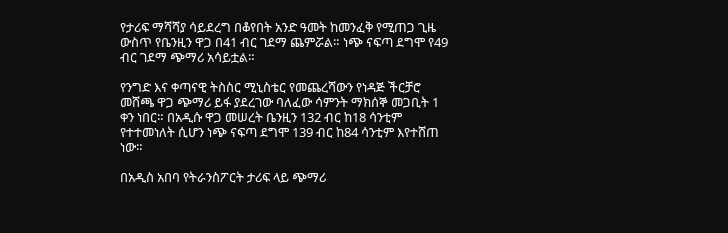የታሪፍ ማሻሻያ ሳይደረግ በቆየበት አንድ ዓመት ከመንፈቅ የሚጠጋ ጊዜ ውስጥ የቤንዚን ዋጋ በ41 ብር ገደማ ጨምሯል። ነጭ ናፍጣ ደግሞ የ49 ብር ገደማ ጭማሪ አሳይቷል።

የንግድ እና ቀጣናዊ ትስስር ሚኒስቴር የመጨረሻውን የነዳጅ ችርቻሮ መሸጫ ዋጋ ጭማሪ ይፋ ያደረገው ባለፈው ሳምንት ማክሰኞ መጋቢት 1 ቀን ነበር። በአዲሱ ዋጋ መሠረት ቤንዚን 132 ብር ከ18 ሳንቲም የተተመነለት ሲሆን ነጭ ናፍጣ ደግሞ 139 ብር ከ84 ሳንቲም እየተሸጠ ነው።

በአዲስ አበባ የትራንስፖርት ታሪፍ ላይ ጭማሪ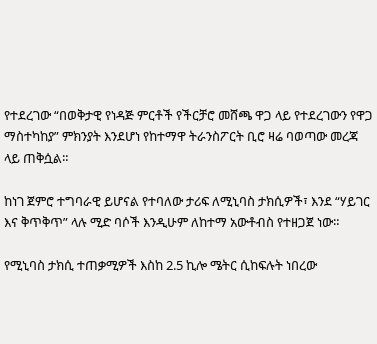የተደረገው “በወቅታዊ የነዳጅ ምርቶች የችርቻሮ መሸጫ ዋጋ ላይ የተደረገውን የዋጋ ማስተካከያ” ምክንያት እንደሆነ የከተማዋ ትራንስፖርት ቢሮ ዛሬ ባወጣው መረጃ ላይ ጠቅሷል።

ከነገ ጀምሮ ተግባራዊ ይሆናል የተባለው ታሪፍ ለሚኒባስ ታክሲዎች፣ እንደ “ሃይገር እና ቅጥቅጥ” ላሉ ሚድ ባሶች እንዲሁም ለከተማ አውቶብስ የተዘጋጀ ነው።

የሚኒባስ ታክሲ ተጠቃሚዎች እስከ 2.5 ኪሎ ሜትር ሲከፍሉት ነበረው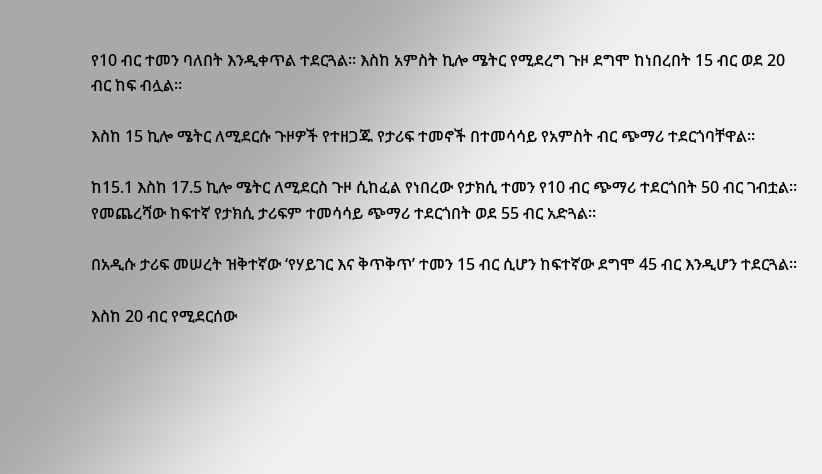የ10 ብር ተመን ባለበት እንዲቀጥል ተደርጓል። እስከ አምስት ኪሎ ሜትር የሚደረግ ጉዞ ደግሞ ከነበረበት 15 ብር ወደ 20 ብር ከፍ ብሏል።

እስከ 15 ኪሎ ሜትር ለሚደርሱ ጉዞዎች የተዘጋጁ የታሪፍ ተመኖች በተመሳሳይ የአምስት ብር ጭማሪ ተደርጎባቸዋል።

ከ15.1 እስከ 17.5 ኪሎ ሜትር ለሚደርስ ጉዞ ሲከፈል የነበረው የታክሲ ተመን የ10 ብር ጭማሪ ተደርጎበት 50 ብር ገብቷል። የመጨረሻው ከፍተኛ የታክሲ ታሪፍም ተመሳሳይ ጭማሪ ተደርጎበት ወደ 55 ብር አድጓል።

በአዲሱ ታሪፍ መሠረት ዝቅተኛው ‘የሃይገር እና ቅጥቅጥ’ ተመን 15 ብር ሲሆን ከፍተኛው ደግሞ 45 ብር እንዲሆን ተደርጓል።

እስከ 20 ብር የሚደርሰው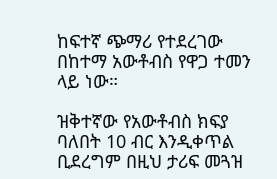ከፍተኛ ጭማሪ የተደረገው በከተማ አውቶብስ የዋጋ ተመን ላይ ነው።

ዝቅተኛው የአውቶብስ ክፍያ ባለበት 10 ብር እንዲቀጥል ቢደረግም በዚህ ታሪፍ መጓዝ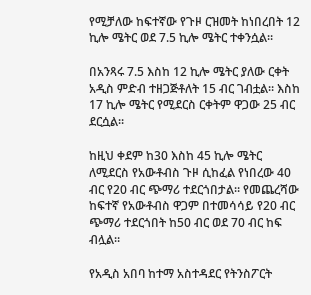የሚቻለው ከፍተኛው የጉዞ ርዝመት ከነበረበት 12 ኪሎ ሜትር ወደ 7.5 ኪሎ ሜትር ተቀንሷል።

በአንጻሩ 7.5 እስከ 12 ኪሎ ሜትር ያለው ርቀት አዲስ ምድብ ተዘጋጅቶለት 15 ብር ገብቷል። እስከ 17 ኪሎ ሜትር የሚደርስ ርቀትም ዋጋው 25 ብር ደርሷል።

ከዚህ ቀደም ከ30 እስከ 45 ኪሎ ሜትር ለሚደርስ የአውቶብስ ጉዞ ሲከፈል የነበረው 40 ብር የ20 ብር ጭማሪ ተደርጎበታል። የመጨረሻው ከፍተኛ የአውቶብስ ዋጋም በተመሳሳይ የ20 ብር ጭማሪ ተደርጎበት ከ50 ብር ወደ 70 ብር ከፍ ብሏል።

የአዲስ አበባ ከተማ አስተዳደር የትንስፖርት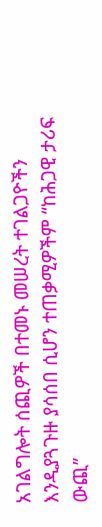አገልግሎት ሰጪዎች በተመኑ መሠረት ተገልጋዮችን እንዲያጓጉዙ ያሳሰበ ሲሆን ተጠቃሚዎችም “ከሕጋዊ ታሪፍ ውጪ”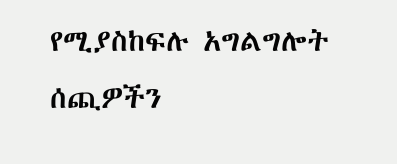የሚያስከፍሉ አግልግሎት ሰጪዎችን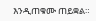እንዲጠቁሙ ጠይቋል።